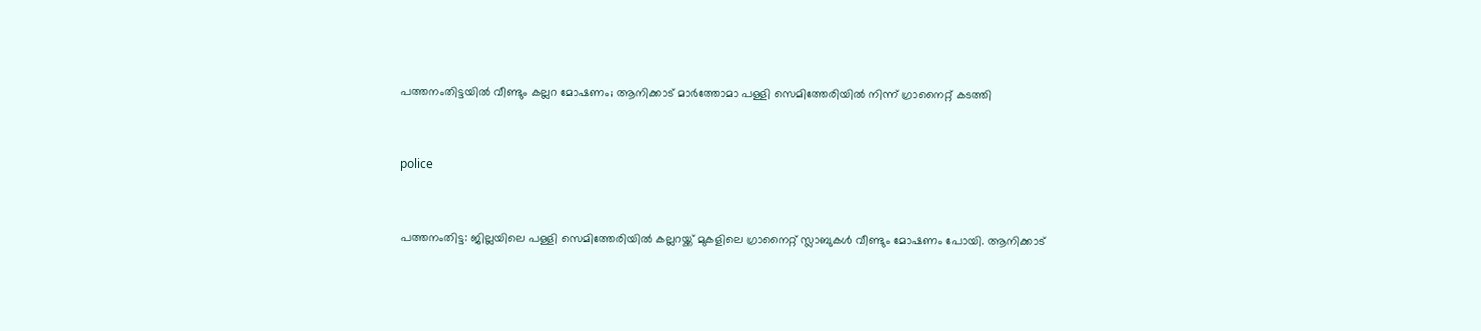പത്തനംതിട്ടയില്‍ വീണ്ടും കല്ലറ മോഷണം; ആനിക്കാട് മാര്‍ത്തോമാ പള്ളി സെമിത്തേരിയില്‍ നിന്ന് ഗ്രാനൈറ്റ് കടത്തി


police


പത്തനംതിട്ട: ജില്ലയിലെ പള്ളി സെമിത്തേരിയില്‍ കല്ലറയ്ക്ക് മുകളിലെ ഗ്രാനൈറ്റ് സ്ലാബുകള്‍ വീണ്ടും മോഷണം പോയി. ആനിക്കാട്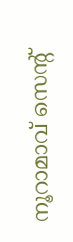നൂറാമാവ് സെന്റ്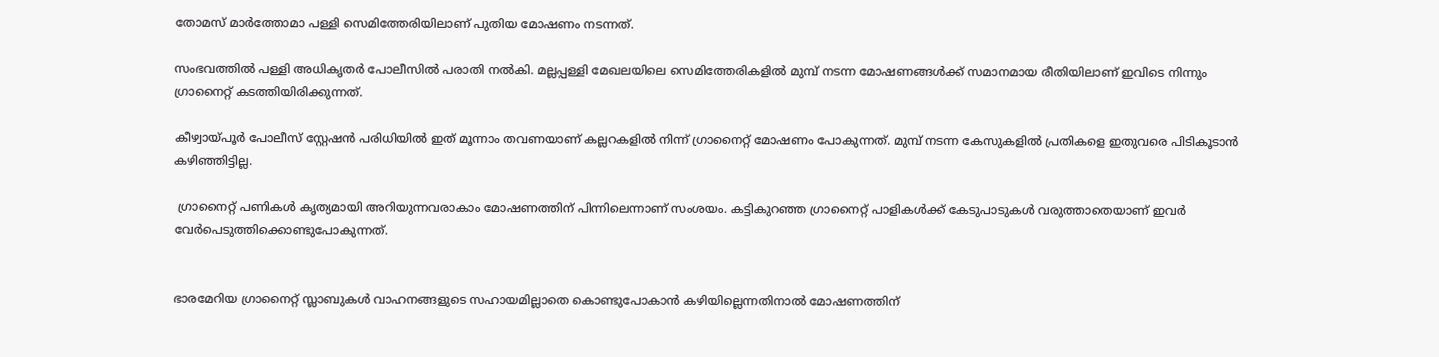തോമസ് മാര്‍ത്തോമാ പള്ളി സെമിത്തേരിയിലാണ് പുതിയ മോഷണം നടന്നത്.

സംഭവത്തില്‍ പള്ളി അധികൃതര്‍ പോലീസില്‍ പരാതി നല്‍കി. മല്ലപ്പള്ളി മേഖലയിലെ സെമിത്തേരികളില്‍ മുമ്പ് നടന്ന മോഷണങ്ങള്‍ക്ക് സമാനമായ രീതിയിലാണ് ഇവിടെ നിന്നും ഗ്രാനൈറ്റ് കടത്തിയിരിക്കുന്നത്.

കീഴ്വായ്പൂര്‍ പോലീസ് സ്റ്റേഷന്‍ പരിധിയില്‍ ഇത് മൂന്നാം തവണയാണ് കല്ലറകളില്‍ നിന്ന് ഗ്രാനൈറ്റ് മോഷണം പോകുന്നത്. മുമ്പ് നടന്ന കേസുകളില്‍ പ്രതികളെ ഇതുവരെ പിടികൂടാന്‍ കഴിഞ്ഞിട്ടില്ല.

 ഗ്രാനൈറ്റ് പണികള്‍ കൃത്യമായി അറിയുന്നവരാകാം മോഷണത്തിന് പിന്നിലെന്നാണ് സംശയം. കട്ടികുറഞ്ഞ ഗ്രാനൈറ്റ് പാളികള്‍ക്ക് കേടുപാടുകള്‍ വരുത്താതെയാണ് ഇവര്‍ വേര്‍പെടുത്തിക്കൊണ്ടുപോകുന്നത്.


ഭാരമേറിയ ഗ്രാനൈറ്റ് സ്ലാബുകള്‍ വാഹനങ്ങളുടെ സഹായമില്ലാതെ കൊണ്ടുപോകാന്‍ കഴിയില്ലെന്നതിനാല്‍ മോഷണത്തിന്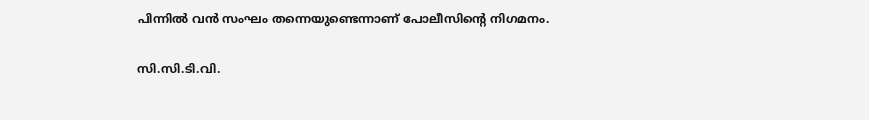പിന്നില്‍ വന്‍ സംഘം തന്നെയുണ്ടെന്നാണ് പോലീസിന്റെ നിഗമനം.

സി.സി.ടി.വി.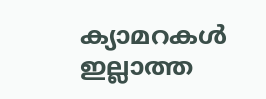ക്യാമറകള്‍ ഇല്ലാത്ത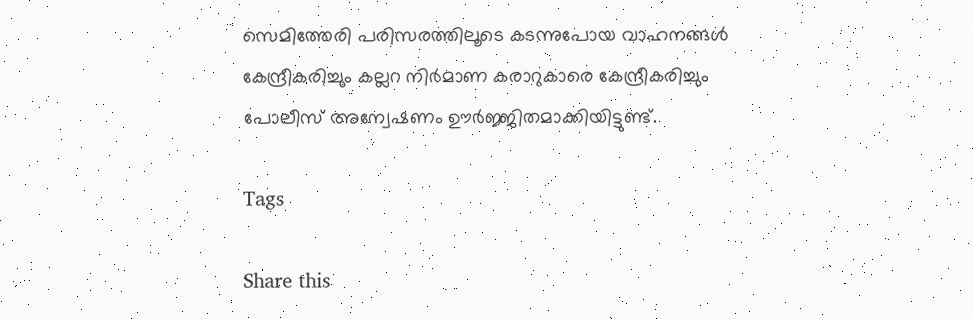സെമിത്തേരി പരിസരത്തിലൂടെ കടന്നുപോയ വാഹനങ്ങള്‍ കേന്ദ്രീകരിച്ചും കല്ലറ നിര്‍മാണ കരാറുകാരെ കേന്ദ്രീകരിച്ചും പോലീസ് അന്വേഷണം ഊര്‍ജ്ജിതമാക്കിയിട്ടുണ്ട്.

Tags

Share this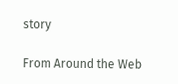story

From Around the Web